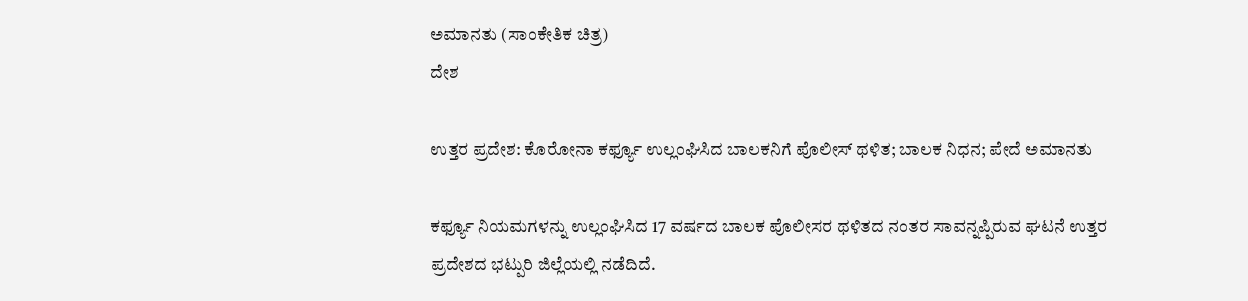ಅಮಾನತು (ಸಾಂಕೇತಿಕ ಚಿತ್ರ)
ದೇಶ

ಉತ್ತರ ಪ್ರದೇಶ: ಕೊರೋನಾ ಕರ್ಫ್ಯೂ ಉಲ್ಲಂಘಿಸಿದ ಬಾಲಕನಿಗೆ ಪೊಲೀಸ್ ಥಳಿತ; ಬಾಲಕ ನಿಧನ; ಪೇದೆ ಅಮಾನತು

ಕರ್ಫ್ಯೂ ನಿಯಮಗಳನ್ನು ಉಲ್ಲಂಘಿಸಿದ 17 ವರ್ಷದ ಬಾಲಕ ಪೊಲೀಸರ ಥಳಿತದ ನಂತರ ಸಾವನ್ನಪ್ಪಿರುವ ಘಟನೆ ಉತ್ತರ ಪ್ರದೇಶದ ಭಟ್ಪುರಿ ಜಿಲ್ಲೆಯಲ್ಲಿ ನಡೆದಿದೆ.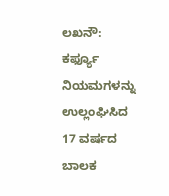ಲಖನೌ: ಕರ್ಫ್ಯೂ ನಿಯಮಗಳನ್ನು ಉಲ್ಲಂಘಿಸಿದ 17 ವರ್ಷದ ಬಾಲಕ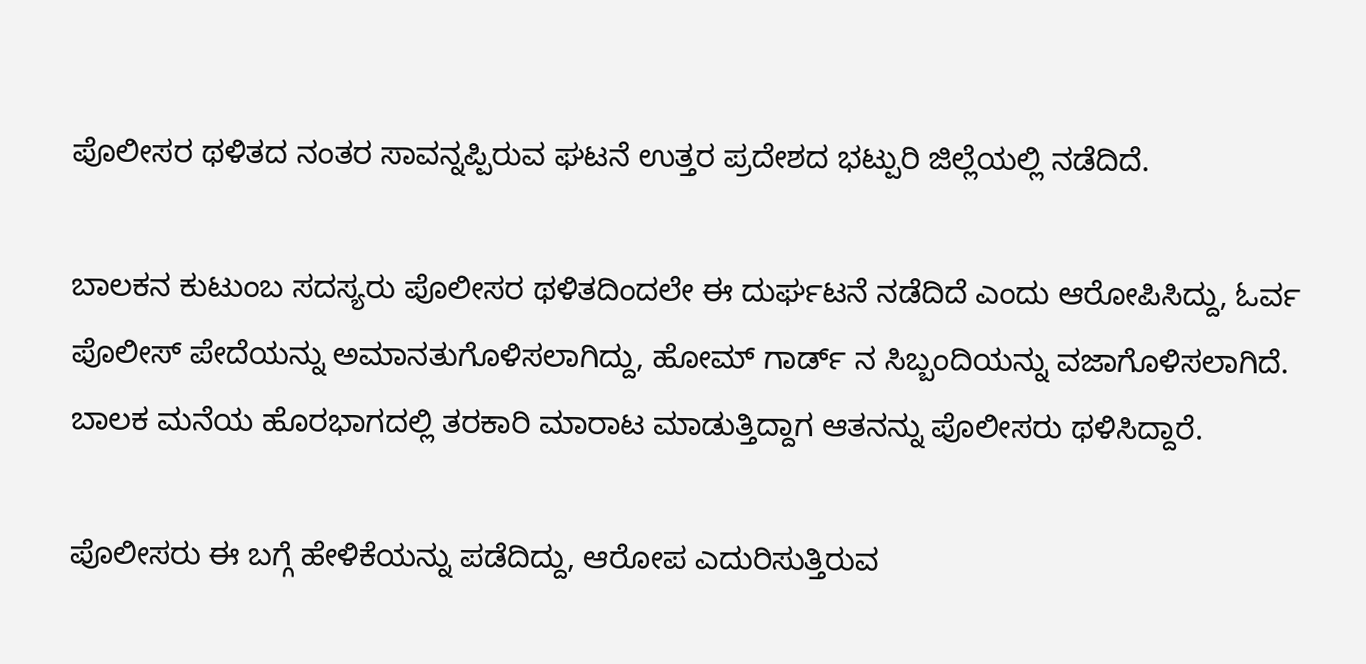ಪೊಲೀಸರ ಥಳಿತದ ನಂತರ ಸಾವನ್ನಪ್ಪಿರುವ ಘಟನೆ ಉತ್ತರ ಪ್ರದೇಶದ ಭಟ್ಪುರಿ ಜಿಲ್ಲೆಯಲ್ಲಿ ನಡೆದಿದೆ.

ಬಾಲಕನ ಕುಟುಂಬ ಸದಸ್ಯರು ಪೊಲೀಸರ ಥಳಿತದಿಂದಲೇ ಈ ದುರ್ಘಟನೆ ನಡೆದಿದೆ ಎಂದು ಆರೋಪಿಸಿದ್ದು, ಓರ್ವ ಪೊಲೀಸ್ ಪೇದೆಯನ್ನು ಅಮಾನತುಗೊಳಿಸಲಾಗಿದ್ದು, ಹೋಮ್ ಗಾರ್ಡ್ ನ ಸಿಬ್ಬಂದಿಯನ್ನು ವಜಾಗೊಳಿಸಲಾಗಿದೆ. ಬಾಲಕ ಮನೆಯ ಹೊರಭಾಗದಲ್ಲಿ ತರಕಾರಿ ಮಾರಾಟ ಮಾಡುತ್ತಿದ್ದಾಗ ಆತನನ್ನು ಪೊಲೀಸರು ಥಳಿಸಿದ್ದಾರೆ.

ಪೊಲೀಸರು ಈ ಬಗ್ಗೆ ಹೇಳಿಕೆಯನ್ನು ಪಡೆದಿದ್ದು, ಆರೋಪ ಎದುರಿಸುತ್ತಿರುವ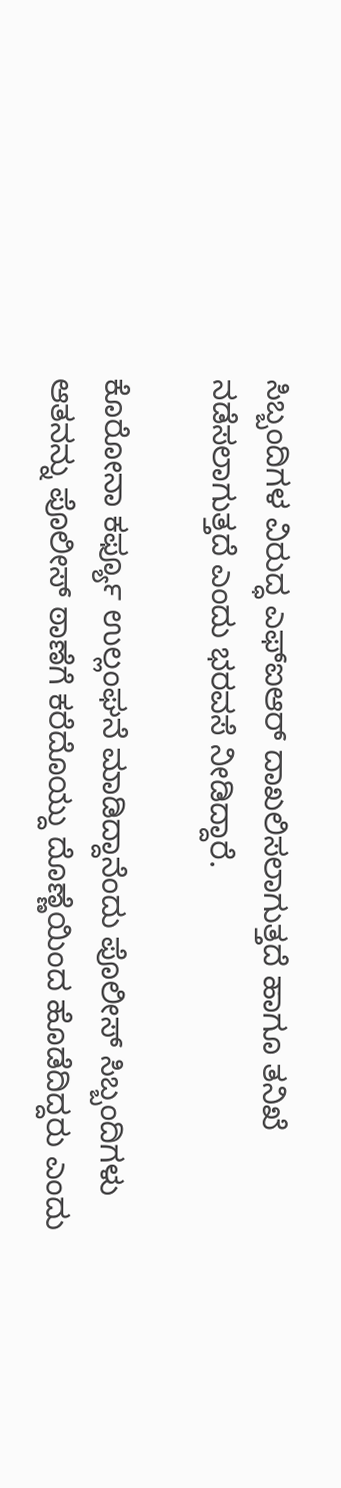ಸಿಬ್ಬಂದಿಗಳ ವಿರುದ್ಧ ಎಫ್ಐಆರ್ ದಾಖಲಿಸಲಾಗುತ್ತದೆ ಹಾಗೂ ತನಿಖೆ ನಡೆಸಲಾಗುತ್ತದೆ ಎಂದು ಭರವಸೆ ನೀಡಿದ್ದಾರೆ.

ಕೊರೋನಾ ಕರ್ಫ್ಯೂ ಉಲ್ಲಂಘನೆ ಮಾಡಿದ್ದಾನೆಂದು ಪೊಲೀಸ್ ಸಿಬ್ಬಂದಿಗಳು ಆತನನ್ನು ಪೊಲೀಸ್ ಠಾಣೆಗೆ ಕರೆದೊಯ್ದು ದೊಣ್ಣೆಯಿಂದ ಹೊಡೆದಿದ್ದರು ಎಂದು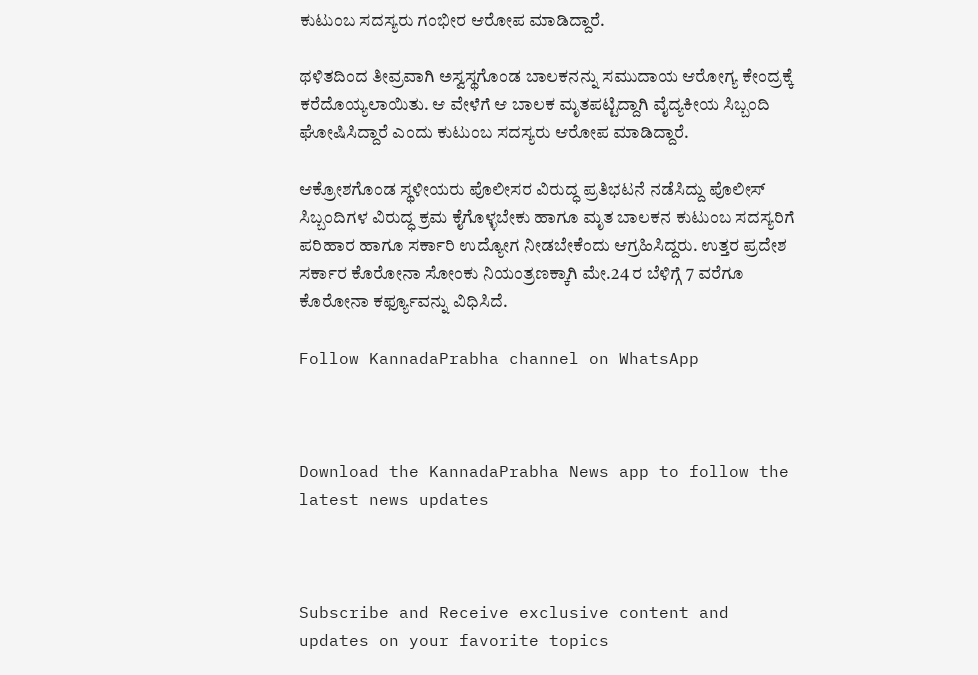ಕುಟುಂಬ ಸದಸ್ಯರು ಗಂಭೀರ ಆರೋಪ ಮಾಡಿದ್ದಾರೆ.

ಥಳಿತದಿಂದ ತೀವ್ರವಾಗಿ ಅಸ್ವಸ್ಥಗೊಂಡ ಬಾಲಕನನ್ನು ಸಮುದಾಯ ಆರೋಗ್ಯ ಕೇಂದ್ರಕ್ಕೆ ಕರೆದೊಯ್ಯಲಾಯಿತು. ಆ ವೇಳೆಗೆ ಆ ಬಾಲಕ ಮೃತಪಟ್ಟಿದ್ದಾಗಿ ವೈದ್ಯಕೀಯ ಸಿಬ್ಬಂದಿ ಘೋಷಿಸಿದ್ದಾರೆ ಎಂದು ಕುಟುಂಬ ಸದಸ್ಯರು ಆರೋಪ ಮಾಡಿದ್ದಾರೆ.

ಆಕ್ರೋಶಗೊಂಡ ಸ್ಥಳೀಯರು ಪೊಲೀಸರ ವಿರುದ್ಧ ಪ್ರತಿಭಟನೆ ನಡೆಸಿದ್ದು ಪೊಲೀಸ್ ಸಿಬ್ಬಂದಿಗಳ ವಿರುದ್ಧ ಕ್ರಮ ಕೈಗೊಳ್ಳಬೇಕು ಹಾಗೂ ಮೃತ ಬಾಲಕನ ಕುಟುಂಬ ಸದಸ್ಯರಿಗೆ ಪರಿಹಾರ ಹಾಗೂ ಸರ್ಕಾರಿ ಉದ್ಯೋಗ ನೀಡಬೇಕೆಂದು ಆಗ್ರಹಿಸಿದ್ದರು. ಉತ್ತರ ಪ್ರದೇಶ ಸರ್ಕಾರ ಕೊರೋನಾ ಸೋಂಕು ನಿಯಂತ್ರಣಕ್ಕಾಗಿ ಮೇ.24 ರ ಬೆಳಿಗ್ಗೆ 7 ವರೆಗೂ ಕೊರೋನಾ ಕರ್ಫ್ಯೂವನ್ನು ವಿಧಿಸಿದೆ.

Follow KannadaPrabha channel on WhatsApp



Download the KannadaPrabha News app to follow the latest news updates



Subscribe and Receive exclusive content and updates on your favorite topics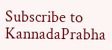Subscribe to KannadaPrabha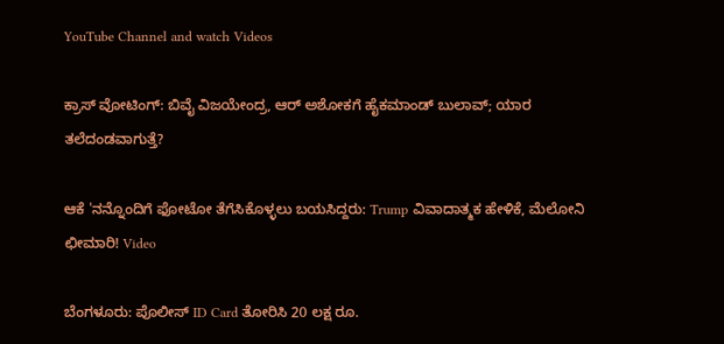YouTube Channel and watch Videos

ಕ್ರಾಸ್ ವೋಟಿಂಗ್: ಬಿವೈ ವಿಜಯೇಂದ್ರ, ಆರ್ ಅಶೋಕಗೆ ಹೈಕಮಾಂಡ್ ಬುಲಾವ್; ಯಾರ ತಲೆದಂಡವಾಗುತ್ತೆ?

ಆಕೆ 'ನನ್ನೊಂದಿಗೆ ಫೋಟೋ ತೆಗೆಸಿಕೊಳ್ಳಲು ಬಯಸಿದ್ದರು: Trump ವಿವಾದಾತ್ಮಕ ಹೇಳಿಕೆ, ಮೆಲೋನಿ ಛೀಮಾರಿ! Video

ಬೆಂಗಳೂರು: ಪೊಲೀಸ್ ID Card ತೋರಿಸಿ 20 ಲಕ್ಷ ರೂ.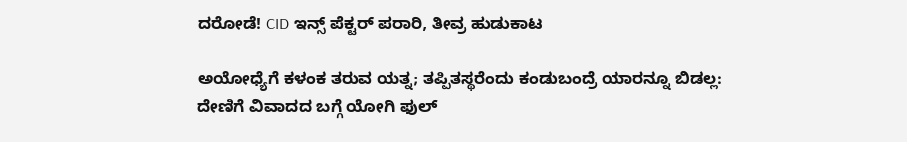ದರೋಡೆ! CID ಇನ್ಸ್ ಪೆಕ್ಟರ್ ಪರಾರಿ, ತೀವ್ರ ಹುಡುಕಾಟ

ಅಯೋಧ್ಯೆಗೆ ಕಳಂಕ ತರುವ ಯತ್ನ; ತಪ್ಪಿತಸ್ಥರೆಂದು ಕಂಡುಬಂದ್ರೆ ಯಾರನ್ನೂ ಬಿಡಲ್ಲ: ದೇಣಿಗೆ ವಿವಾದದ ಬಗ್ಗೆ ಯೋಗಿ ಫುಲ್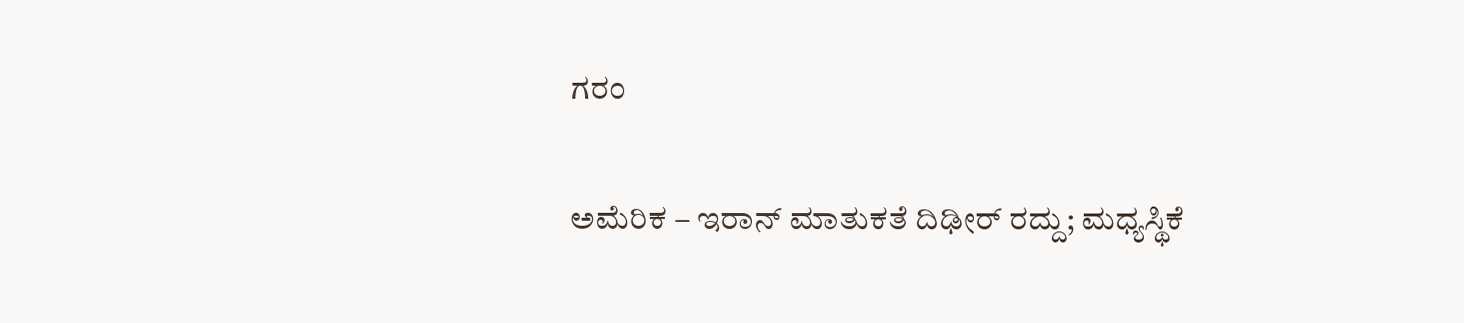ಗರಂ

ಅಮೆರಿಕ – ಇರಾನ್‌ ಮಾತುಕತೆ ದಿಢೀರ್‌ ರದ್ದು; ಮಧ್ಯಸ್ಥಿಕೆ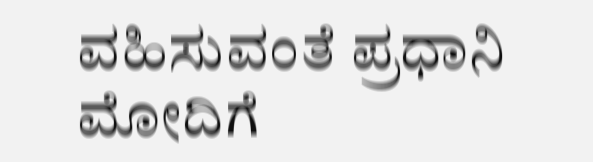ವಹಿಸುವಂತೆ ಪ್ರಧಾನಿ ಮೋದಿಗೆ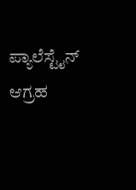ಪ್ಯಾಲೆಸ್ಟೈನ್ ಆಗ್ರಹ